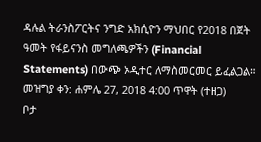ዳሉል ትራንስፖርትና ንግድ አክሲዮን ማህበር የ2018 በጀት ዓመት የፋይናንስ መግለጫዎችን (Financial Statements) በውጭ ኦዲተር ለማስመርመር ይፈልጋል።
መዝግያ ቀን: ሐምሌ 27, 2018 4:00 ጥዋት (ተዘጋ)
ቦታ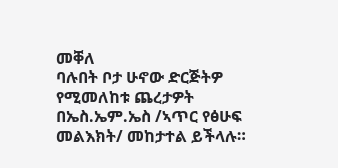መቐለ
ባሉበት ቦታ ሁኖው ድርጅትዎ የሚመለከቱ ጨረታዎት በኤስ.ኤም.ኤስ /ኣጥር የፅሁፍ መልእክት/ መከታተል ይችላሉ።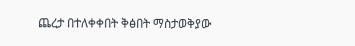ጨረታ በተለቀቀበት ቅፅበት ማስታወቅያው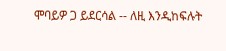ሞባይዎ ጋ ይደርሳል -- ለዚ እንዲከፍሉት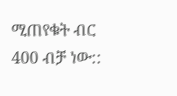ሚጠየቁት ብር 400 ብቻ ነው::